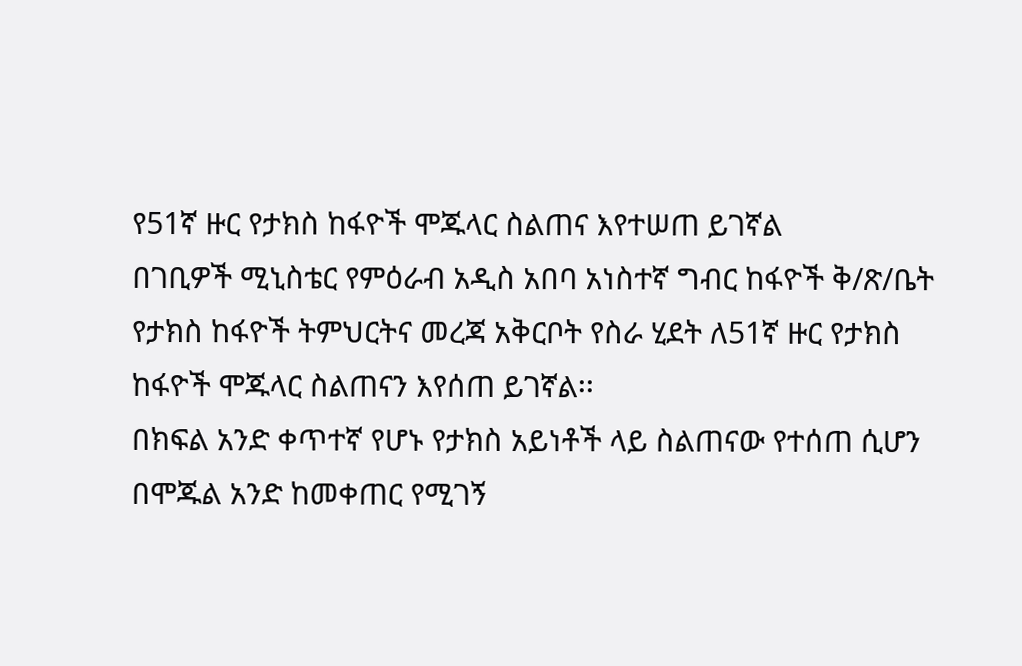የ51ኛ ዙር የታክስ ከፋዮች ሞጁላር ስልጠና እየተሠጠ ይገኛል
በገቢዎች ሚኒስቴር የምዕራብ አዲስ አበባ አነስተኛ ግብር ከፋዮች ቅ/ጽ/ቤት የታክስ ከፋዮች ትምህርትና መረጃ አቅርቦት የስራ ሂደት ለ51ኛ ዙር የታክስ ከፋዮች ሞጁላር ስልጠናን እየሰጠ ይገኛል፡፡
በክፍል አንድ ቀጥተኛ የሆኑ የታክስ አይነቶች ላይ ስልጠናው የተሰጠ ሲሆን በሞጁል አንድ ከመቀጠር የሚገኝ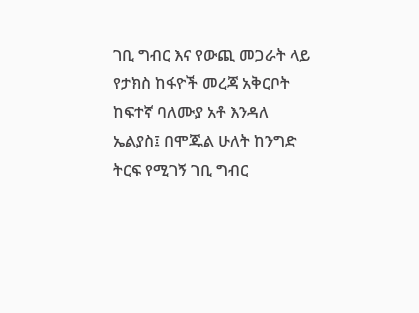ገቢ ግብር እና የውጪ መጋራት ላይ የታክስ ከፋዮች መረጃ አቅርቦት ከፍተኛ ባለሙያ አቶ እንዳለ ኤልያስ፤ በሞጁል ሁለት ከንግድ ትርፍ የሚገኝ ገቢ ግብር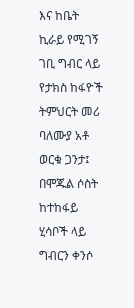እና ከቤት ኪራይ የሚገኝ ገቢ ግብር ላይ የታክስ ከፋዮች ትምህርት መሪ ባለሙያ አቶ ወርቁ ጋንታ፤ በሞጁል ሶስት ከተከፋይ ሂሳቦች ላይ ግብርን ቀንሶ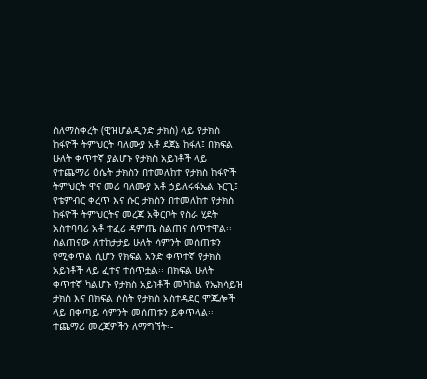ስለማስቀረት (ዊዝሆልዲንድ ታክስ) ላይ የታክስ ከፋዮች ትምህርት ባለሙያ አቶ ደጀኔ ከፋለ፤ በክፍል ሁለት ቀጥተኛ ያልሆኑ የታክስ አይነቶች ላይ የተጨማሪ ዕሴት ታክስን በተመለከተ የታክስ ከፋዮች ትምህርት ዋና መሪ ባለሙያ አቶ ኃይለሩፋኤል ኑርጊ፤ የቴምብር ቀረጥ እና ሱር ታክስን በተመለከተ የታክስ ከፋዮች ትምህርትና መረጃ አቅርቦት የስራ ሂደት አስተባባሪ አቶ ተፈሪ ዳምጤ ስልጠና ሰጥተዋል፡፡
ስልጠናው ለተከታታይ ሁለት ሳምንት መሰጠቱን የሚቀጥል ሲሆን የክፍል አንድ ቀጥተኛ የታክስ አይነቶች ላይ ፈተና ተሰጥቷል፡፡ በክፍል ሁለት ቀጥተኛ ካልሆኑ የታክስ አይነቶች መካከል የኤክሳይዝ ታክስ እና በክፍል ሶስት የታክስ አስተዳደር ሞጁሎች ላይ በቀጣይ ሳምንት መሰጠቱን ይቀጥላል፡፡
ተጨማሪ መረጃዎችን ለማግኘት፡-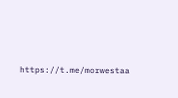https://t.me/morwestaa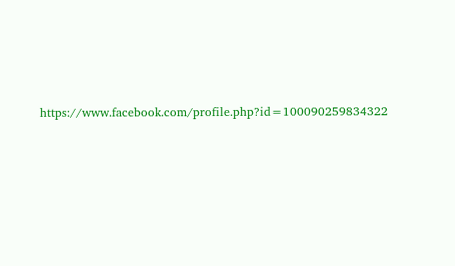https://www.facebook.com/profile.php?id=100090259834322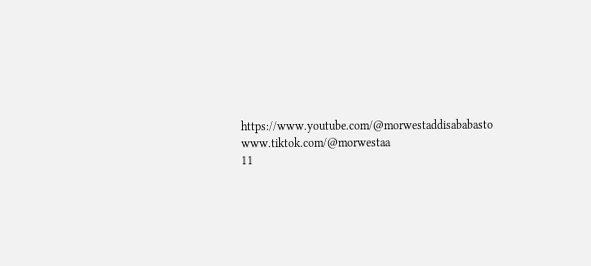https://www.youtube.com/@morwestaddisababasto
www.tiktok.com/@morwestaa
11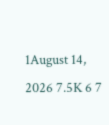1August 14, 2026 7.5K 6 7